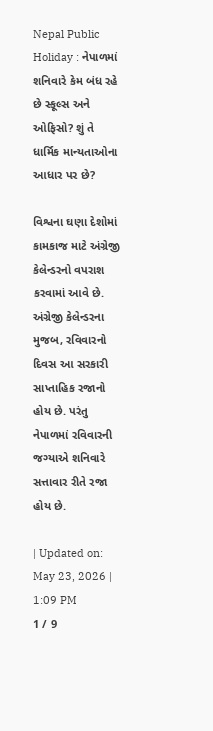Nepal Public Holiday : નેપાળમાં શનિવારે કેમ બંધ રહે છે સ્કૂલ્સ અને ઓફિસો? શું તે ધાર્મિક માન્યતાઓના આધાર પર છે?

વિશ્વના ઘણા દેશોમાં કામકાજ માટે અંગ્રેજી કેલેન્ડરનો વપરાશ કરવામાં આવે છે. અંગ્રેજી કેલેન્ડરના મુજબ, રવિવારનો દિવસ આ સરકારી સાપ્તાહિક રજાનો હોય છે. પરંતુ નેપાળમાં રવિવારની જગ્યાએ શનિવારે સત્તાવાર રીતે રજા હોય છે.

| Updated on: May 23, 2026 | 1:09 PM
1 / 9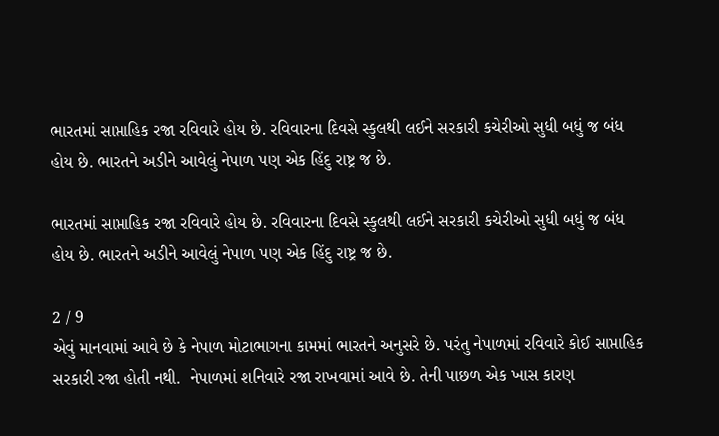ભારતમાં સાપ્તાહિક રજા રવિવારે હોય છે. રવિવારના દિવસે સ્કુલથી લઈને સરકારી કચેરીઓ સુધી બધું જ બંધ હોય છે. ભારતને અડીને આવેલું નેપાળ પણ એક હિંદુ રાષ્ટ્ર જ છે.

ભારતમાં સાપ્તાહિક રજા રવિવારે હોય છે. રવિવારના દિવસે સ્કુલથી લઈને સરકારી કચેરીઓ સુધી બધું જ બંધ હોય છે. ભારતને અડીને આવેલું નેપાળ પણ એક હિંદુ રાષ્ટ્ર જ છે.

2 / 9
એવું માનવામાં આવે છે કે નેપાળ મોટાભાગના કામમાં ભારતને અનુસરે છે. પરંતુ નેપાળમાં રવિવારે કોઈ સાપ્તાહિક સરકારી રજા હોતી નથી.  નેપાળમાં શનિવારે રજા રાખવામાં આવે છે. તેની પાછળ એક ખાસ કારણ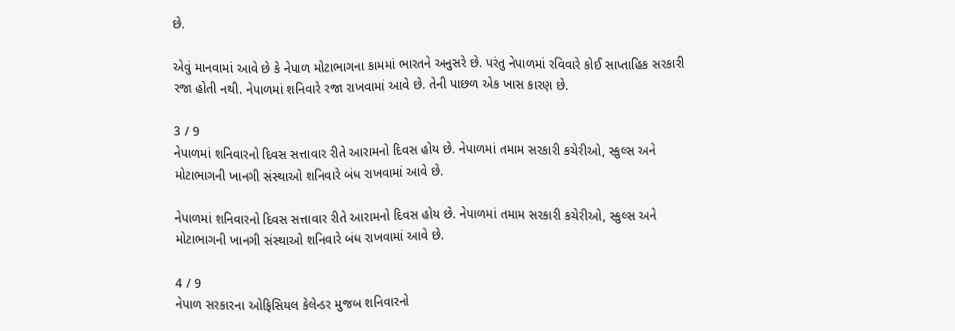છે.

એવું માનવામાં આવે છે કે નેપાળ મોટાભાગના કામમાં ભારતને અનુસરે છે. પરંતુ નેપાળમાં રવિવારે કોઈ સાપ્તાહિક સરકારી રજા હોતી નથી. નેપાળમાં શનિવારે રજા રાખવામાં આવે છે. તેની પાછળ એક ખાસ કારણ છે.

3 / 9
નેપાળમાં શનિવારનો દિવસ સત્તાવાર રીતે આરામનો દિવસ હોય છે. નેપાળમાં તમામ સરકારી કચેરીઓ, સ્કુલ્સ અને મોટાભાગની ખાનગી સંસ્થાઓ શનિવારે બંધ રાખવામાં આવે છે.

નેપાળમાં શનિવારનો દિવસ સત્તાવાર રીતે આરામનો દિવસ હોય છે. નેપાળમાં તમામ સરકારી કચેરીઓ, સ્કુલ્સ અને મોટાભાગની ખાનગી સંસ્થાઓ શનિવારે બંધ રાખવામાં આવે છે.

4 / 9
નેપાળ સરકારના ઓફિસિયલ કેલેન્ડર મુજબ શનિવારનો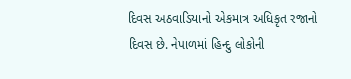દિવસ અઠવાડિયાનો એકમાત્ર અધિકૃત રજાનો દિવસ છે. નેપાળમાં હિન્દુ લોકોની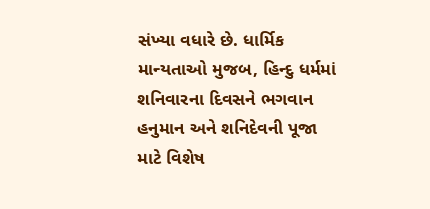સંખ્યા વધારે છે. ધાર્મિક માન્યતાઓ મુજબ, હિન્દુ ધર્મમાં શનિવારના દિવસને ભગવાન હનુમાન અને શનિદેવની પૂજા માટે વિશેષ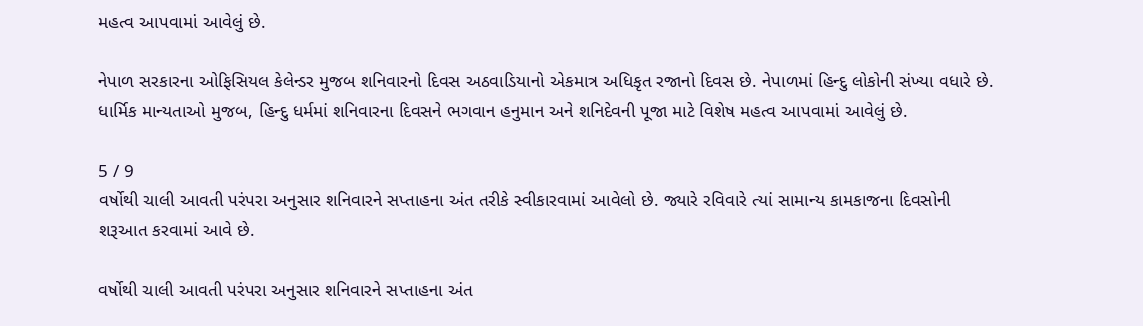મહત્વ આપવામાં આવેલું છે.

નેપાળ સરકારના ઓફિસિયલ કેલેન્ડર મુજબ શનિવારનો દિવસ અઠવાડિયાનો એકમાત્ર અધિકૃત રજાનો દિવસ છે. નેપાળમાં હિન્દુ લોકોની સંખ્યા વધારે છે. ધાર્મિક માન્યતાઓ મુજબ, હિન્દુ ધર્મમાં શનિવારના દિવસને ભગવાન હનુમાન અને શનિદેવની પૂજા માટે વિશેષ મહત્વ આપવામાં આવેલું છે.

5 / 9
વર્ષોથી ચાલી આવતી પરંપરા અનુસાર શનિવારને સપ્તાહના અંત તરીકે સ્વીકારવામાં આવેલો છે. જ્યારે રવિવારે ત્યાં સામાન્ય કામકાજના દિવસોની શરૂઆત કરવામાં આવે છે.

વર્ષોથી ચાલી આવતી પરંપરા અનુસાર શનિવારને સપ્તાહના અંત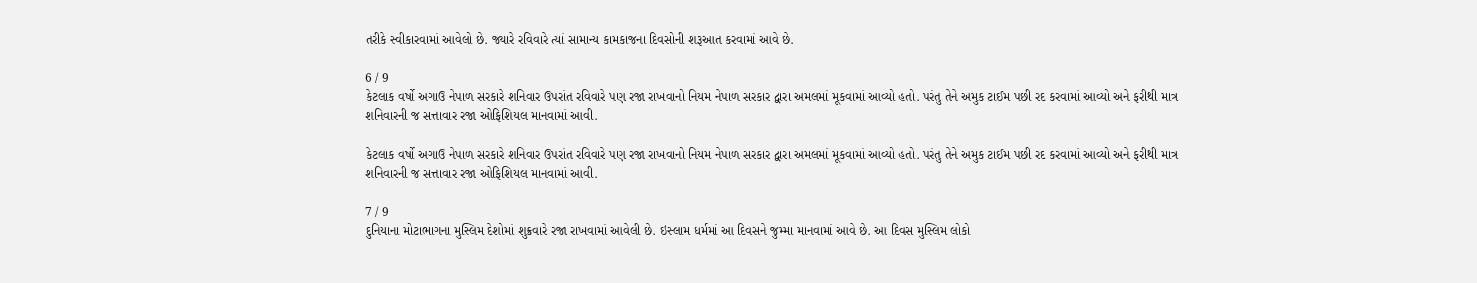તરીકે સ્વીકારવામાં આવેલો છે. જ્યારે રવિવારે ત્યાં સામાન્ય કામકાજના દિવસોની શરૂઆત કરવામાં આવે છે.

6 / 9
કેટલાક વર્ષો અગાઉ નેપાળ સરકારે શનિવાર ઉપરાંત રવિવારે પણ રજા રાખવાનો નિયમ નેપાળ સરકાર દ્વારા અમલમાં મૂકવામાં આવ્યો હતો. પરંતુ તેને અમુક ટાઈમ પછી રદ કરવામાં આવ્યો અને ફરીથી માત્ર શનિવારની જ સત્તાવાર રજા ઓફિશિયલ માનવામાં આવી.

કેટલાક વર્ષો અગાઉ નેપાળ સરકારે શનિવાર ઉપરાંત રવિવારે પણ રજા રાખવાનો નિયમ નેપાળ સરકાર દ્વારા અમલમાં મૂકવામાં આવ્યો હતો. પરંતુ તેને અમુક ટાઈમ પછી રદ કરવામાં આવ્યો અને ફરીથી માત્ર શનિવારની જ સત્તાવાર રજા ઓફિશિયલ માનવામાં આવી.

7 / 9
દુનિયાના મોટાભાગના મુસ્લિમ દેશોમાં શુક્રવારે રજા રાખવામાં આવેલી છે. ઇસ્લામ ધર્મમાં આ દિવસને જુમ્મા માનવામાં આવે છે. આ દિવસ મુસ્લિમ લોકો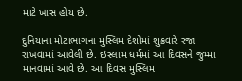માટે ખાસ હોય છે.

દુનિયાના મોટાભાગના મુસ્લિમ દેશોમાં શુક્રવારે રજા રાખવામાં આવેલી છે. ઇસ્લામ ધર્મમાં આ દિવસને જુમ્મા માનવામાં આવે છે. આ દિવસ મુસ્લિમ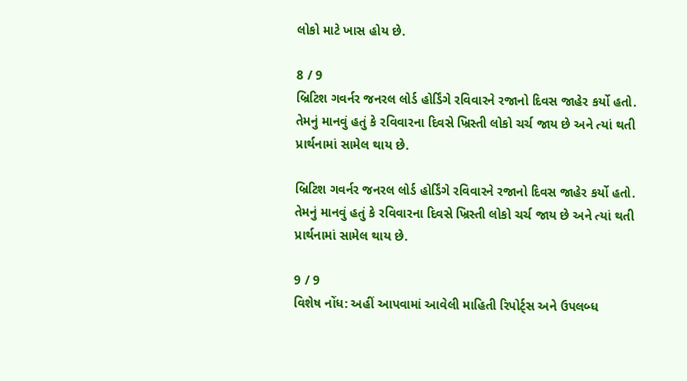લોકો માટે ખાસ હોય છે.

8 / 9
બ્રિટિશ ગવર્નર જનરલ લોર્ડ હોર્ડિંગે રવિવારને રજાનો દિવસ જાહેર કર્યો હતો. તેમનું માનવું હતું કે રવિવારના દિવસે ખ્રિસ્તી લોકો ચર્ચ જાય છે અને ત્યાં થતી પ્રાર્થનામાં સામેલ થાય છે.

બ્રિટિશ ગવર્નર જનરલ લોર્ડ હોર્ડિંગે રવિવારને રજાનો દિવસ જાહેર કર્યો હતો. તેમનું માનવું હતું કે રવિવારના દિવસે ખ્રિસ્તી લોકો ચર્ચ જાય છે અને ત્યાં થતી પ્રાર્થનામાં સામેલ થાય છે.

9 / 9
વિશેષ નોંધ: અહીં આપવામાં આવેલી માહિતી રિપોર્ટ્સ અને ઉપલબ્ધ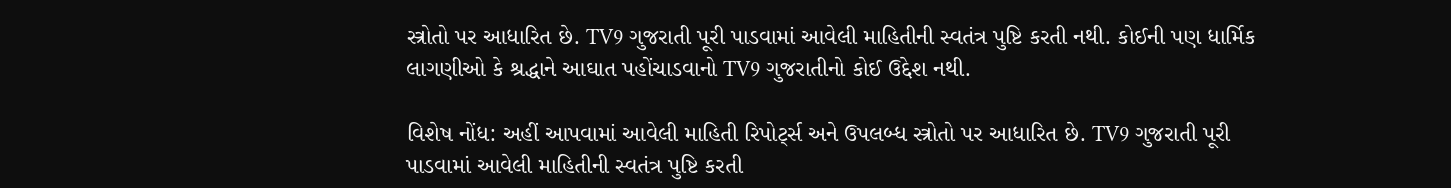સ્ત્રોતો પર આધારિત છે. TV9 ગુજરાતી પૂરી પાડવામાં આવેલી માહિતીની સ્વતંત્ર પુષ્ટિ કરતી નથી. કોઈની પણ ધાર્મિક લાગણીઓ કે શ્રદ્ધાને આઘાત પહોંચાડવાનો TV9 ગુજરાતીનો કોઈ ઉદ્દેશ નથી.

વિશેષ નોંધ: અહીં આપવામાં આવેલી માહિતી રિપોર્ટ્સ અને ઉપલબ્ધ સ્ત્રોતો પર આધારિત છે. TV9 ગુજરાતી પૂરી પાડવામાં આવેલી માહિતીની સ્વતંત્ર પુષ્ટિ કરતી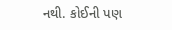નથી. કોઈની પણ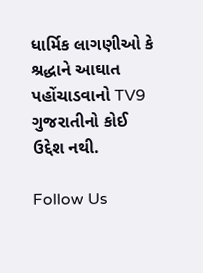ધાર્મિક લાગણીઓ કે શ્રદ્ધાને આઘાત પહોંચાડવાનો TV9 ગુજરાતીનો કોઈ ઉદ્દેશ નથી.

Follow Us